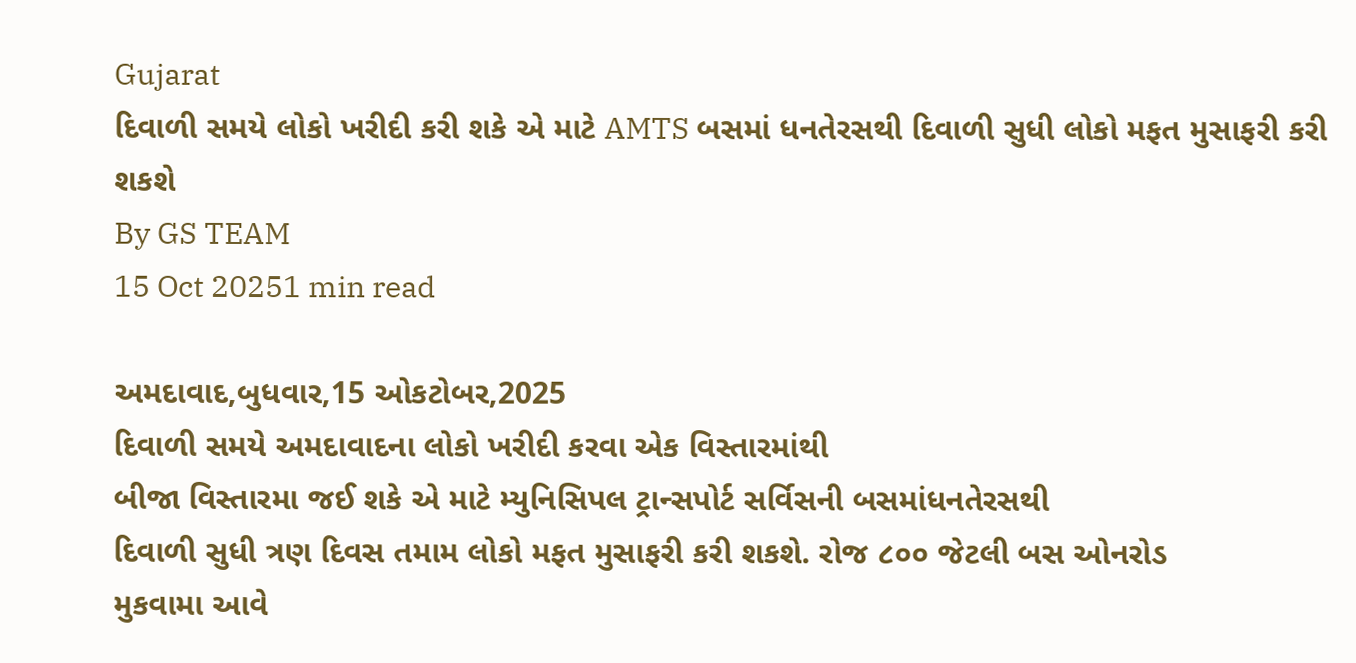Gujarat
દિવાળી સમયે લોકો ખરીદી કરી શકે એ માટે AMTS બસમાં ધનતેરસથી દિવાળી સુધી લોકો મફત મુસાફરી કરી શકશે
By GS TEAM
15 Oct 20251 min read

અમદાવાદ,બુધવાર,15 ઓકટોબર,2025
દિવાળી સમયે અમદાવાદના લોકો ખરીદી કરવા એક વિસ્તારમાંથી
બીજા વિસ્તારમા જઈ શકે એ માટે મ્યુનિસિપલ ટ્રાન્સપોર્ટ સર્વિસની બસમાંધનતેરસથી
દિવાળી સુધી ત્રણ દિવસ તમામ લોકો મફત મુસાફરી કરી શકશે. રોજ ૮૦૦ જેટલી બસ ઓનરોડ
મુકવામા આવે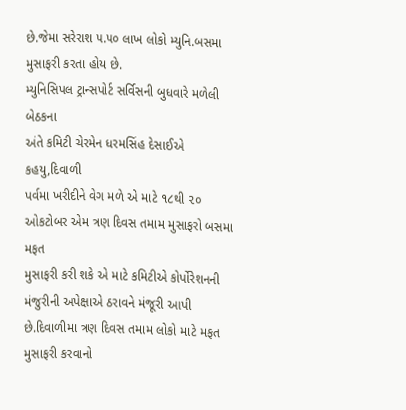છે.જેમા સરેરાશ ૫.૫૦ લાખ લોકો મ્યુનિ.બસમા મુસાફરી કરતા હોય છે.
મ્યુનિસિપલ ટ્રાન્સપોર્ટ સર્વિસની બુધવારે મળેલી બેઠકના
અંતે કમિટી ચેરમેન ધરમસિંહ દેસાઈએ કહયુ,દિવાળી
પર્વમા ખરીદીને વેગ મળે એ માટે ૧૮થી ૨૦ ઓકટોબર એમ ત્રણ દિવસ તમામ મુસાફરો બસમા મફત
મુસાફરી કરી શકે એ માટે કમિટીએ કોર્પોરેશનની મંજુરીની અપેક્ષાએ ઠરાવને મંજૂરી આપી
છે.દિવાળીમા ત્રણ દિવસ તમામ લોકો માટે મફત
મુસાફરી કરવાનો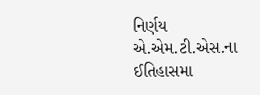નિર્ણય એ.એમ.ટી.એસ.ના ઈતિહાસમા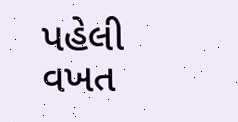પહેલી વખત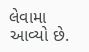લેવામા આવ્યો છે.